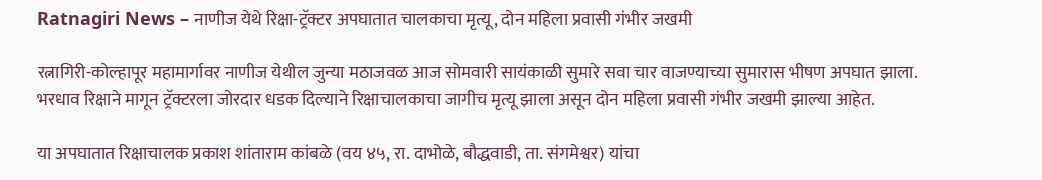Ratnagiri News – नाणीज येथे रिक्षा-ट्रॅक्टर अपघातात चालकाचा मृत्यू, दोन महिला प्रवासी गंभीर जखमी

रत्नागिरी-कोल्हापूर महामार्गावर नाणीज येथील जुन्या मठाजवळ आज सोमवारी सायंकाळी सुमारे सवा चार वाजण्याच्या सुमारास भीषण अपघात झाला. भरधाव रिक्षाने मागून ट्रॅक्टरला जोरदार धडक दिल्याने रिक्षाचालकाचा जागीच मृत्यू झाला असून दोन महिला प्रवासी गंभीर जखमी झाल्या आहेत.

या अपघातात रिक्षाचालक प्रकाश शांताराम कांबळे (वय ४५, रा. दाभोळे, बौद्धवाडी, ता. संगमेश्वर) यांचा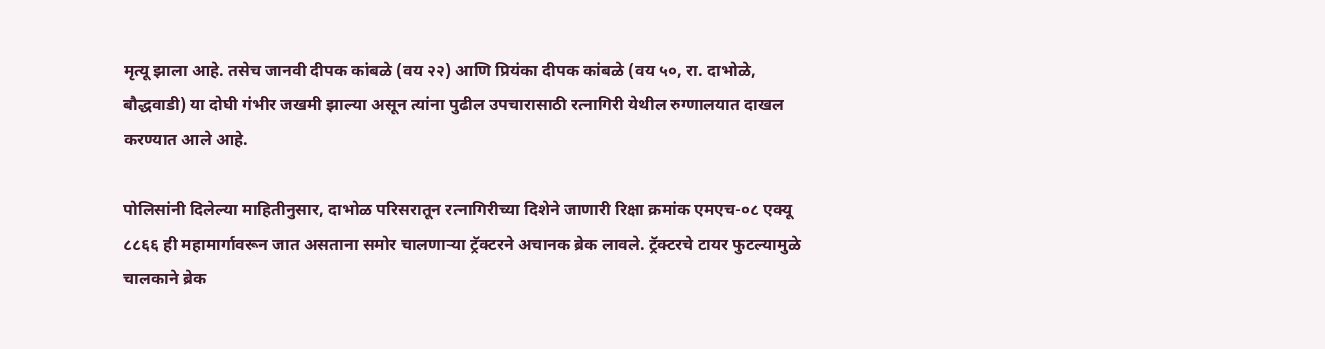मृत्यू झाला आहे. तसेच जानवी दीपक कांबळे (वय २२) आणि प्रियंका दीपक कांबळे (वय ५०, रा. दाभोळे, बौद्धवाडी) या दोघी गंभीर जखमी झाल्या असून त्यांना पुढील उपचारासाठी रत्नागिरी येथील रुग्णालयात दाखल करण्यात आले आहे.

पोलिसांनी दिलेल्या माहितीनुसार, दाभोळ परिसरातून रत्नागिरीच्या दिशेने जाणारी रिक्षा क्रमांक एमएच-०८ एक्यू ८८६६ ही महामार्गावरून जात असताना समोर चालणाऱ्या ट्रॅक्टरने अचानक ब्रेक लावले. ट्रॅक्टरचे टायर फुटल्यामुळे चालकाने ब्रेक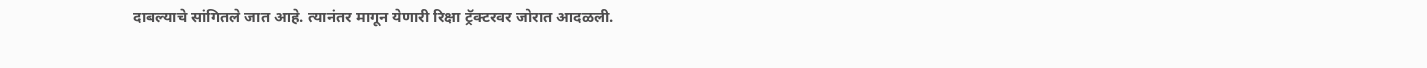दाबल्याचे सांगितले जात आहे. त्यानंतर मागून येणारी रिक्षा ट्रॅक्टरवर जोरात आदळली.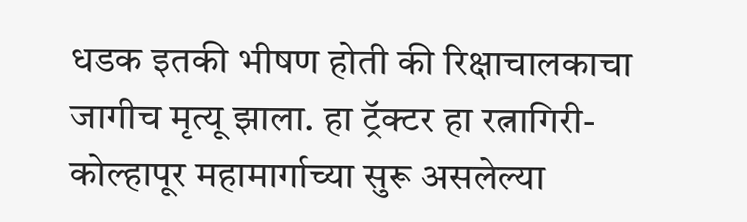धडक इतकी भीषण होती की रिक्षाचालकाचा जागीच मृत्यू झाला. हा ट्रॅक्टर हा रत्नागिरी-कोल्हापूर महामार्गाच्या सुरू असलेल्या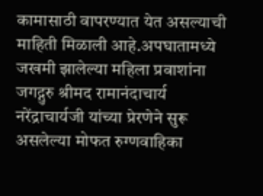कामासाठी वापरण्यात येत असल्याची माहिती मिळाली आहे.अपघातामध्ये जखमी झालेल्या महिला प्रवाशांना जगद्गुरु श्रीमद रामानंदाचार्य नरेंद्राचार्यजी यांच्या प्रेरणेने सुरू असलेल्या मोफत रुग्णवाहिका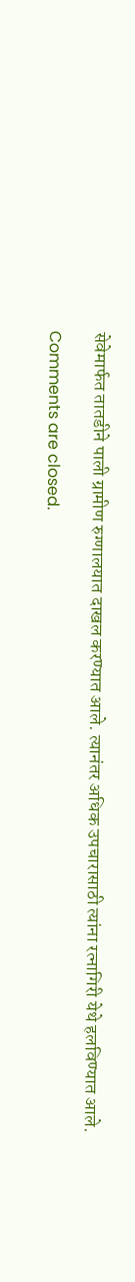सेवेमार्फत तातडीने पाली ग्रामीण रुग्णालयात दाखल करण्यात आले. त्यानंतर अधिक उपचारासाठी त्यांना रत्नागिरी येथे हलविण्यात आले.

Comments are closed.